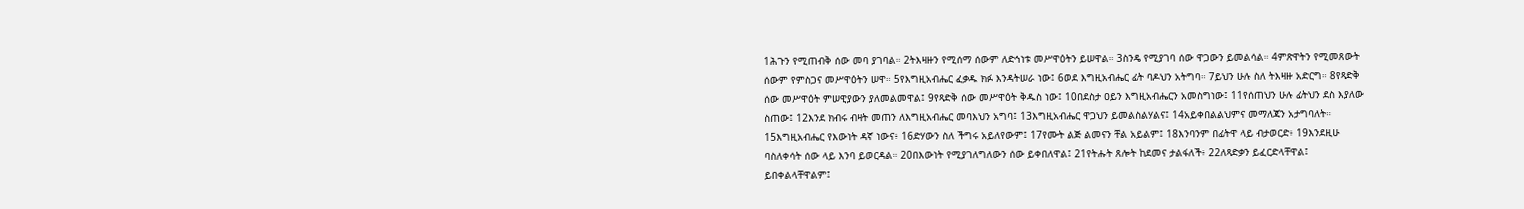1ሕጉን የሚጠብቅ ሰው መባ ያገባል። 2ትእዛዙን የሚሰማ ሰውም ለድኅነቱ መሥዋዕትን ይሠዋል። 3ስንዴ የሚያገባ ሰው ዋጋውን ይመልሳል። 4ምጽዋትን የሚመጸውት ሰውም የምስጋና መሥዋዕትን ሠዋ። 5የእግዚአብሔር ፈቃዱ ክፉ እንዳትሠራ ነው፤ 6ወደ እግዚአብሔር ፊት ባዶህን አትግባ። 7ይህን ሁሉ ስለ ትእዛዙ አድርግ። 8የጻድቅ ሰው መሥዋዕት ምሠዊያውን ያለመልመዋል፤ 9የጻድቅ ሰው መሥዋዕት ቅዱስ ነው፤ 10በደስታ ዐይን እግዚአብሔርን አመስግነው፤ 11የሰጠህን ሁሉ ፊትህን ደስ እያለው ስጠው፤ 12እንደ ክብሩ ብዛት መጠን ለእግዚአብሔር መባእህን አግባ፤ 13እግዚአብሔር ዋጋህን ይመልስልሃልና፤ 14አይቀበልልህምና መማለጃን አታግባለት። 15እግዚአብሔር የእውነት ዳኛ ነውና፥ 16ድሃውን ስለ ችግሩ አይለየውም፤ 17የሙት ልጅ ልመናን ቸል አይልም፤ 18እንባንም በፊትዋ ላይ ብታወርድ፥ 19እንደዚሁ ባስለቀሳት ሰው ላይ እንባ ይወርዳል። 20በእውነት የሚያገለግለውን ሰው ይቀበለዋል፤ 21የትሑት ጸሎት ከደመና ታልፋለች፥ 22ለጻድቃን ይፈርድላቸዋል፤ ይበቀልላቸዋልም፤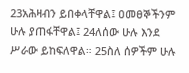23አሕዛብን ይበቀላቸዋል፤ ዐመፀኞችንም ሁሉ ያጠፋቸዋል፤ 24ለሰው ሁሉ እንደ ሥራው ይከፍለዋል። 25ስለ ሰዎችም ሁሉ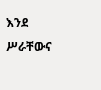እንደ ሥራቸውና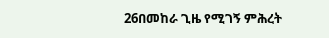26በመከራ ጊዜ የሚገኝ ምሕረት